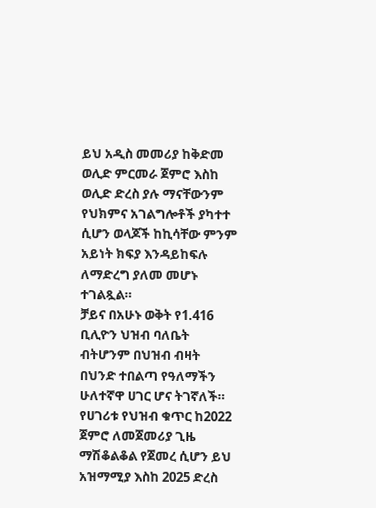ይህ አዲስ መመሪያ ከቅድመ ወሊድ ምርመራ ጀምሮ እስከ ወሊድ ድረስ ያሉ ማናቸውንም የህክምና አገልግሎቶች ያካተተ ሲሆን ወላጆች ከኪሳቸው ምንም አይነት ክፍያ እንዳይከፍሉ ለማድረግ ያለመ መሆኑ ተገልጿል።
ቻይና በአሁኑ ወቅት የ1.416 ቢሊዮን ህዝብ ባለቤት ብትሆንም በህዝብ ብዛት በህንድ ተበልጣ የዓለማችን ሁለተኛዋ ሀገር ሆና ትገኛለች። የሀገሪቱ የህዝብ ቁጥር ከ2022 ጀምሮ ለመጀመሪያ ጊዜ ማሽቆልቆል የጀመረ ሲሆን ይህ አዝማሚያ እስከ 2025 ድረስ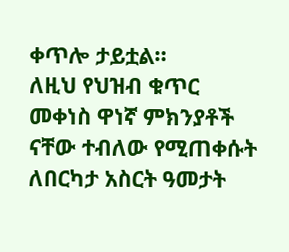ቀጥሎ ታይቷል።
ለዚህ የህዝብ ቁጥር መቀነስ ዋነኛ ምክንያቶች ናቸው ተብለው የሚጠቀሱት ለበርካታ አስርት ዓመታት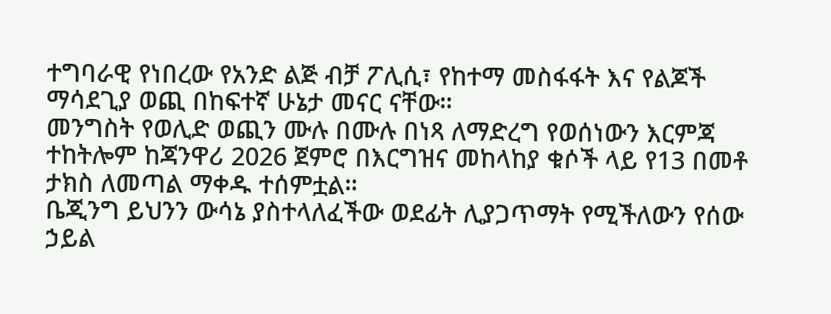ተግባራዊ የነበረው የአንድ ልጅ ብቻ ፖሊሲ፣ የከተማ መስፋፋት እና የልጆች ማሳደጊያ ወጪ በከፍተኛ ሁኔታ መናር ናቸው።
መንግስት የወሊድ ወጪን ሙሉ በሙሉ በነጻ ለማድረግ የወሰነውን እርምጃ ተከትሎም ከጃንዋሪ 2026 ጀምሮ በእርግዝና መከላከያ ቁሶች ላይ የ13 በመቶ ታክስ ለመጣል ማቀዱ ተሰምቷል።
ቤጂንግ ይህንን ውሳኔ ያስተላለፈችው ወደፊት ሊያጋጥማት የሚችለውን የሰው ኃይል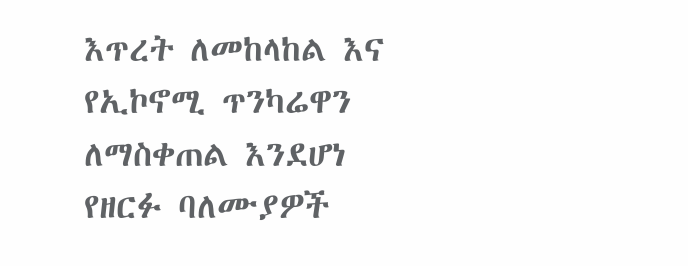እጥረት ለመከላከል እና የኢኮኖሚ ጥንካሬዋን ለማስቀጠል እንደሆነ የዘርፉ ባለሙያዎች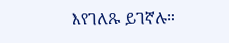እየገለጹ ይገኛሉ።